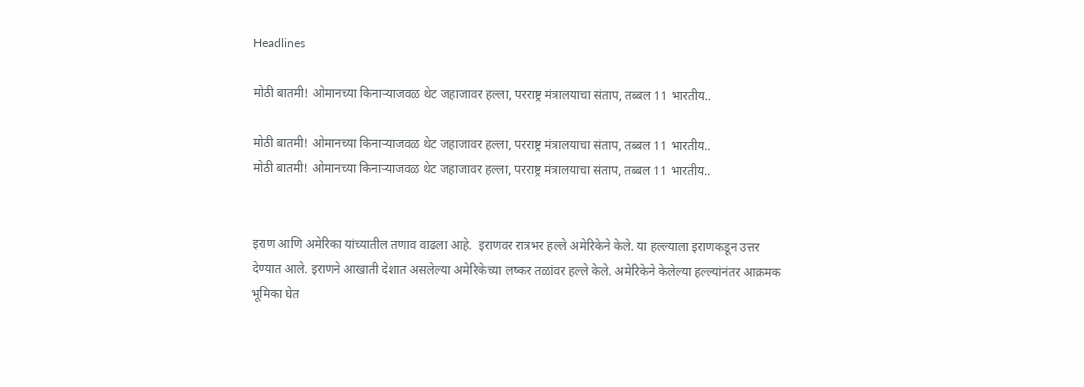Headlines

मोठी बातमी! ओमानच्या किनाऱ्याजवळ थेट जहाजावर हल्ला, परराष्ट्र मंत्रालयाचा संताप, तब्बल 11 भारतीय..

मोठी बातमी! ओमानच्या किनाऱ्याजवळ थेट जहाजावर हल्ला, परराष्ट्र मंत्रालयाचा संताप, तब्बल 11 भारतीय..
मोठी बातमी! ओमानच्या किनाऱ्याजवळ थेट जहाजावर हल्ला, परराष्ट्र मंत्रालयाचा संताप, तब्बल 11 भारतीय..


इराण आणि अमेरिका यांच्यातील तणाव वाढला आहे.  इराणवर रात्रभर हल्ले अमेरिकेने केले. या हल्ल्याला इराणकडून उत्तर देण्यात आले. इराणने आखाती देशात असलेल्या अमेरिकेच्या लष्कर तळांवर हल्ले केले. अमेरिकेने केलेल्या हल्ल्यांनंतर आक्रमक भूमिका घेत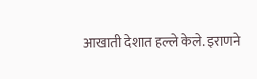आखाती देशात हल्ले केले. इराणने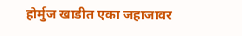होर्मुज खाडीत एका जहाजावर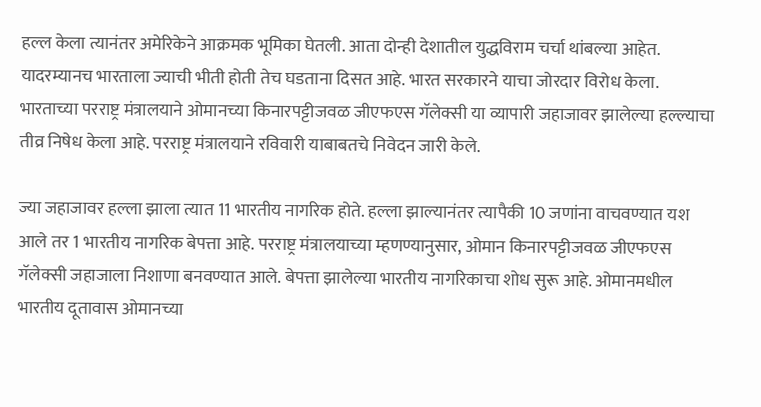हल्ल केला त्यानंतर अमेरिकेने आक्रमक भूमिका घेतली. आता दोन्ही देशातील युद्धविराम चर्चा थांबल्या आहेत. यादरम्यानच भारताला ज्याची भीती होती तेच घडताना दिसत आहे. भारत सरकारने याचा जोरदार विरोध केला. भारताच्या परराष्ट्र मंत्रालयाने ओमानच्या किनारपट्टीजवळ जीएफएस गॅलेक्सी या व्यापारी जहाजावर झालेल्या हल्ल्याचा तीव्र निषेध केला आहे. परराष्ट्र मंत्रालयाने रविवारी याबाबतचे निवेदन जारी केले.

ज्या जहाजावर हल्ला झाला त्यात 11 भारतीय नागरिक होते. हल्ला झाल्यानंतर त्यापैकी 10 जणांना वाचवण्यात यश आले तर 1 भारतीय नागरिक बेपत्ता आहे. परराष्ट्र मंत्रालयाच्या म्हणण्यानुसार, ओमान किनारपट्टीजवळ जीएफएस गॅलेक्सी जहाजाला निशाणा बनवण्यात आले. बेपत्ता झालेल्या भारतीय नागरिकाचा शोध सुरू आहे. ओमानमधील भारतीय दूतावास ओमानच्या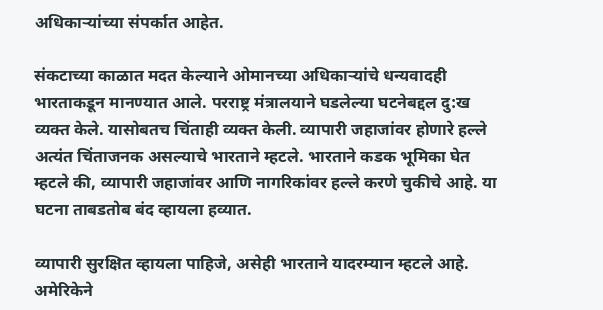अधिकाऱ्यांच्या संपर्कात आहेत.

संकटाच्या काळात मदत केल्याने ओमानच्या अधिकाऱ्यांचे धन्यवादही भारताकडून मानण्यात आले. परराष्ट्र मंत्रालयाने घडलेल्या घटनेबद्दल दु:ख व्यक्त केले. यासोबतच चिंताही व्यक्त केली. व्यापारी जहाजांवर होणारे हल्ले अत्यंत चिंताजनक असल्याचे भारताने म्हटले. भारताने कडक भूमिका घेत म्हटले की, व्यापारी जहाजांवर आणि नागरिकांवर हल्ले करणे चुकीचे आहे. या घटना ताबडतोब बंद व्हायला हव्यात.

व्यापारी सुरक्षित व्हायला पाहिजे, असेही भारताने यादरम्यान म्हटले आहे. अमेरिकेने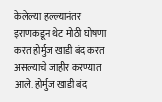केलेल्या हल्ल्यानंतर इराणकडून थेट मोठी घोषणा करत होर्मुज खाडी बंद करत असल्याचे जाहीर करण्यात आले. होर्मुज खाडी बंद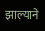झाल्याने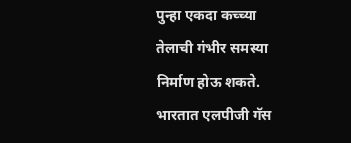पुन्हा एकदा कच्च्या तेलाची गंभीर समस्या निर्माण होऊ शकते. भारतात एलपीजी गॅस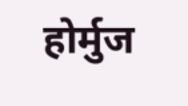होर्मुज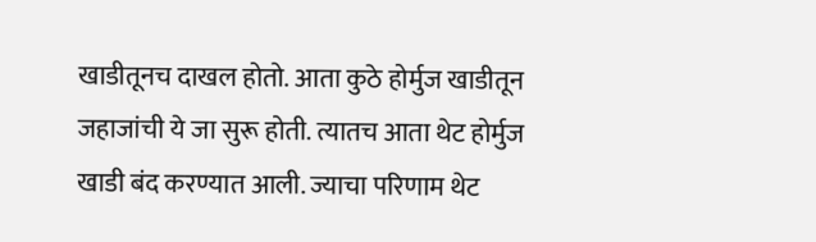खाडीतूनच दाखल होतो. आता कुठे होर्मुज खाडीतून जहाजांची ये जा सुरू होती. त्यातच आता थेट होर्मुज खाडी बंद करण्यात आली. ज्याचा परिणाम थेट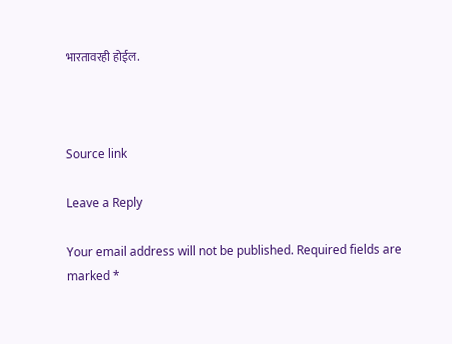भारतावरही होईल.



Source link

Leave a Reply

Your email address will not be published. Required fields are marked *